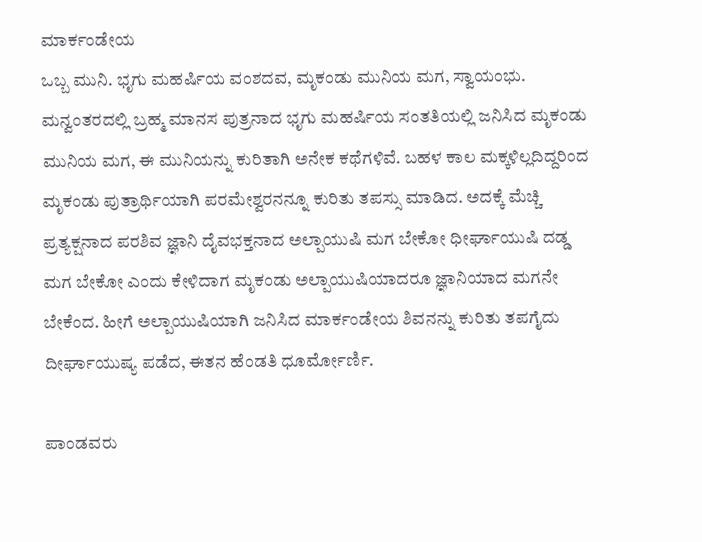ಮಾರ್ಕಂಡೇಯ
ಒಬ್ಬ ಮುನಿ. ಭೃಗು ಮಹರ್ಷಿಯ ವಂಶದವ, ಮೃಕಂಡು ಮುನಿಯ ಮಗ, ಸ್ವಾಯಂಭು. ಮನ್ವಂತರದಲ್ಲಿ ಬ್ರಹ್ಮ ಮಾನಸ ಪುತ್ರನಾದ ಭೃಗು ಮಹರ್ಷಿಯ ಸಂತತಿಯಲ್ಲಿ ಜನಿಸಿದ ಮೃಕಂಡು ಮುನಿಯ ಮಗ, ಈ ಮುನಿಯನ್ನು ಕುರಿತಾಗಿ ಅನೇಕ ಕಥೆಗಳಿವೆ. ಬಹಳ ಕಾಲ ಮಕ್ಕಳಿಲ್ಲದಿದ್ದರಿಂದ ಮೃಕಂಡು ಪುತ್ರಾರ್ಥಿಯಾಗಿ ಪರಮೇಶ್ವರನನ್ನೂ ಕುರಿತು ತಪಸ್ಸು ಮಾಡಿದ. ಅದಕ್ಕೆ ಮೆಚ್ಚಿ ಪ್ರತ್ಯಕ್ಷನಾದ ಪರಶಿವ ಜ್ಞಾನಿ ದೈವಭಕ್ತನಾದ ಅಲ್ಪಾಯುಷಿ ಮಗ ಬೇಕೋ ಧೀರ್ಘಾಯುಷಿ ದಡ್ಡ ಮಗ ಬೇಕೋ ಎಂದು ಕೇಳಿದಾಗ ಮೃಕಂಡು ಅಲ್ಪಾಯುಷಿಯಾದರೂ ಜ್ಞಾನಿಯಾದ ಮಗನೇ ಬೇಕೆಂದ. ಹೀಗೆ ಅಲ್ಪಾಯುಷಿಯಾಗಿ ಜನಿಸಿದ ಮಾರ್ಕಂಡೇಯ ಶಿವನನ್ನು ಕುರಿತು ತಪಗೈದು ದೀರ್ಘಾಯುಷ್ಯ ಪಡೆದ, ಈತನ ಹೆಂಡತಿ ಧೂರ್ಮೋರ್ಣಿ.

ಪಾಂಡವರು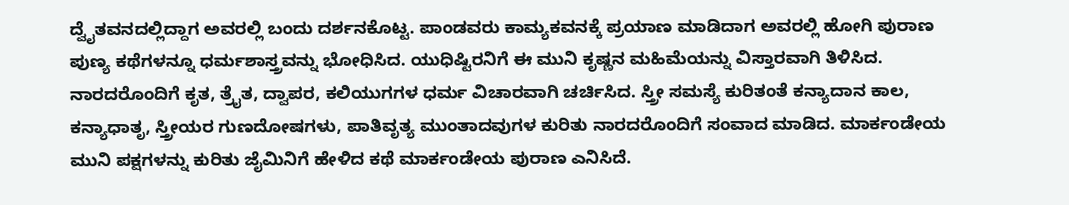ದ್ವೈತವನದಲ್ಲಿದ್ದಾಗ ಅವರಲ್ಲಿ ಬಂದು ದರ್ಶನಕೊಟ್ಟ. ಪಾಂಡವರು ಕಾಮ್ಯಕವನಕ್ಕೆ ಪ್ರಯಾಣ ಮಾಡಿದಾಗ ಅವರಲ್ಲಿ ಹೋಗಿ ಪುರಾಣ ಪುಣ್ಯ ಕಥೆಗಳನ್ನೂ ಧರ್ಮಶಾಸ್ತ್ರವನ್ನು ಭೋಧಿಸಿದ. ಯುಧಿಷ್ಟಿರನಿಗೆ ಈ ಮುನಿ ಕೃಷ್ಣನ ಮಹಿಮೆಯನ್ನು ವಿಸ್ತಾರವಾಗಿ ತಿಳಿಸಿದ. ನಾರದರೊಂದಿಗೆ ಕೃತ, ತ್ರೈತ, ದ್ವಾಪರ, ಕಲಿಯುಗಗಳ ಧರ್ಮ ವಿಚಾರವಾಗಿ ಚರ್ಚಿಸಿದ. ಸ್ತ್ರೀ ಸಮಸ್ಯೆ ಕುರಿತಂತೆ ಕನ್ಯಾದಾನ ಕಾಲ, ಕನ್ಯಾಧಾತೃ, ಸ್ತ್ರೀಯರ ಗುಣದೋಷಗಳು, ಪಾತಿವೃತ್ಯ ಮುಂತಾದವುಗಳ ಕುರಿತು ನಾರದರೊಂದಿಗೆ ಸಂವಾದ ಮಾಡಿದ. ಮಾರ್ಕಂಡೇಯ ಮುನಿ ಪಕ್ಷಗಳನ್ನು ಕುರಿತು ಜೈಮಿನಿಗೆ ಹೇಳಿದ ಕಥೆ ಮಾರ್ಕಂಡೇಯ ಪುರಾಣ ಎನಿಸಿದೆ.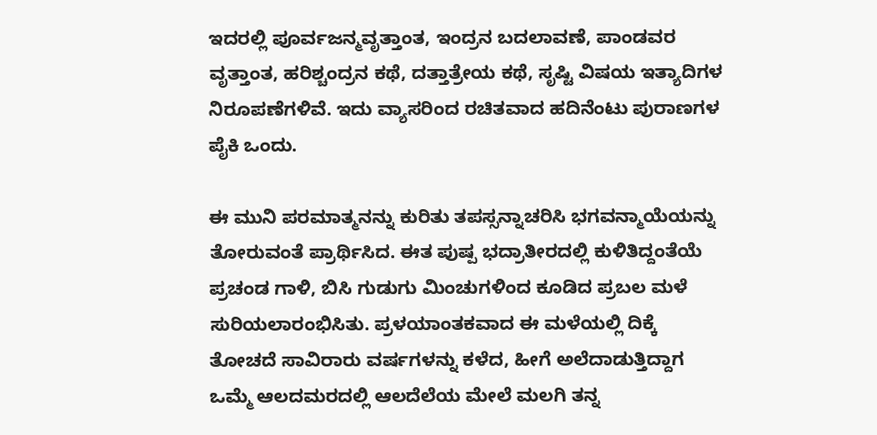ಇದರಲ್ಲಿ ಪೂರ್ವಜನ್ಮವೃತ್ತಾಂತ, ಇಂದ್ರನ ಬದಲಾವಣೆ, ಪಾಂಡವರ ವೃತ್ತಾಂತ, ಹರಿಶ್ಚಂದ್ರನ ಕಥೆ, ದತ್ತಾತ್ರೇಯ ಕಥೆ, ಸೃಷ್ಟಿ ವಿಷಯ ಇತ್ಯಾದಿಗಳ ನಿರೂಪಣೆಗಳಿವೆ. ಇದು ವ್ಯಾಸರಿಂದ ರಚಿತವಾದ ಹದಿನೆಂಟು ಪುರಾಣಗಳ ಪೈಕಿ ಒಂದು.

ಈ ಮುನಿ ಪರಮಾತ್ಮನನ್ನು ಕುರಿತು ತಪಸ್ಸನ್ನಾಚರಿಸಿ ಭಗವನ್ಮಾಯೆಯನ್ನು ತೋರುವಂತೆ ಪ್ರಾರ್ಥಿಸಿದ. ಈತ ಪುಷ್ಪ ಭದ್ರಾತೀರದಲ್ಲಿ ಕುಳಿತಿದ್ದಂತೆಯೆ ಪ್ರಚಂಡ ಗಾಳಿ, ಬಿಸಿ ಗುಡುಗು ಮಿಂಚುಗಳಿಂದ ಕೂಡಿದ ಪ್ರಬಲ ಮಳೆ ಸುರಿಯಲಾರಂಭಿಸಿತು. ಪ್ರಳಯಾಂತಕವಾದ ಈ ಮಳೆಯಲ್ಲಿ ದಿಕ್ಕೆ ತೋಚದೆ ಸಾವಿರಾರು ವರ್ಷಗಳನ್ನು ಕಳೆದ, ಹೀಗೆ ಅಲೆದಾಡುತ್ತಿದ್ದಾಗ ಒಮ್ಮೆ ಆಲದಮರದಲ್ಲಿ ಆಲದೆಲೆಯ ಮೇಲೆ ಮಲಗಿ ತನ್ನ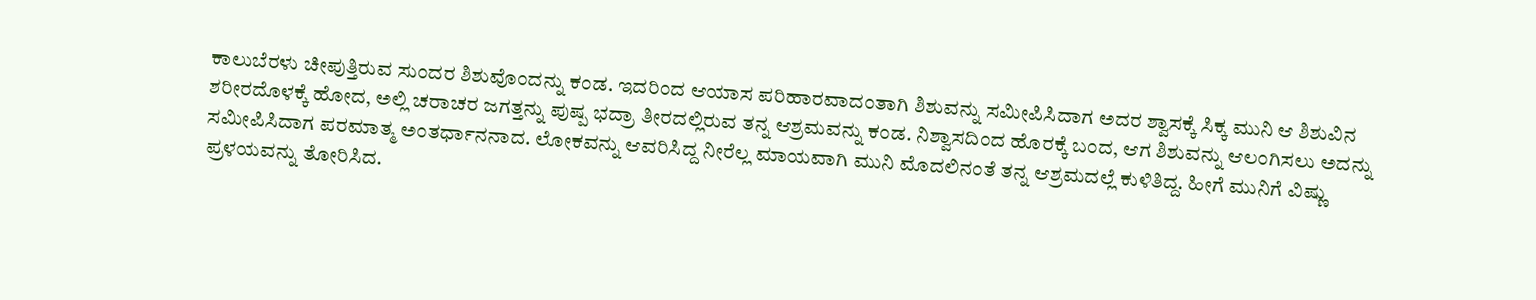ಕಾಲುಬೆರಳು ಚೀಪುತ್ತಿರುವ ಸುಂದರ ಶಿಶುವೊಂದನ್ನು ಕಂಡ. ಇದರಿಂದ ಆಯಾಸ ಪರಿಹಾರವಾದಂತಾಗಿ ಶಿಶುವನ್ನು ಸಮೀಪಿಸಿದಾಗ ಅದರ ಶ್ವಾಸಕ್ಕೆ ಸಿಕ್ಕ ಮುನಿ ಆ ಶಿಶುವಿನ ಶರೀರದೊಳಕ್ಕೆ ಹೋದ, ಅಲ್ಲಿ ಚರಾಚರ ಜಗತ್ತನ್ನು ಪುಷ್ಪ ಭದ್ರಾ ತೀರದಲ್ಲಿರುವ ತನ್ನ ಆಶ್ರಮವನ್ನು ಕಂಡ. ನಿಶ್ವಾಸದಿಂದ ಹೊರಕ್ಕೆ ಬಂದ, ಆಗ ಶಿಶುವನ್ನು ಆಲಂಗಿಸಲು ಅದನ್ನು ಸಮೀಪಿಸಿದಾಗ ಪರಮಾತ್ಮ ಅಂತರ್ಧಾನನಾದ. ಲೋಕವನ್ನು ಆವರಿಸಿದ್ದ ನೀರೆಲ್ಲ ಮಾಯವಾಗಿ ಮುನಿ ಮೊದಲಿನಂತೆ ತನ್ನ ಆಶ್ರಮದಲ್ಲೆ ಕುಳಿತಿದ್ದ. ಹೀಗೆ ಮುನಿಗೆ ವಿಷ್ಣು ಪ್ರಳಯವನ್ನು ತೋರಿಸಿದ.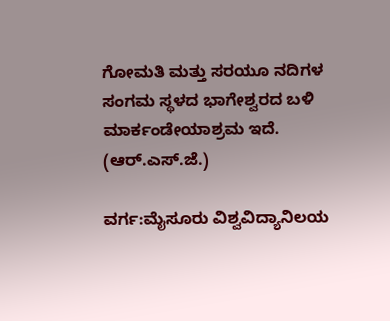ಗೋಮತಿ ಮತ್ತು ಸರಯೂ ನದಿಗಳ ಸಂಗಮ ಸ್ಥಳದ ಭಾಗೇಶ್ವರದ ಬಳಿ ಮಾರ್ಕಂಡೇಯಾಶ್ರಮ ಇದೆ.
(ಆರ್.ಎಸ್.ಜೆ.)

ವರ್ಗ:ಮೈಸೂರು ವಿಶ್ವವಿದ್ಯಾನಿಲಯ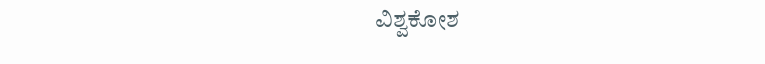ವಿಶ್ವಕೋಶ